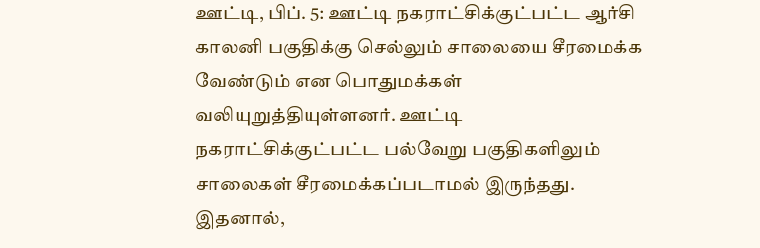ஊட்டி, பிப். 5: ஊட்டி நகராட்சிக்குட்பட்ட ஆர்சி காலனி பகுதிக்கு செல்லும் சாலையை சீரமைக்க வேண்டும் என பொதுமக்கள் வலியுறுத்தியுள்ளனர். ஊட்டி நகராட்சிக்குட்பட்ட பல்வேறு பகுதிகளிலும் சாலைகள் சீரமைக்கப்படாமல் இருந்தது. இதனால்,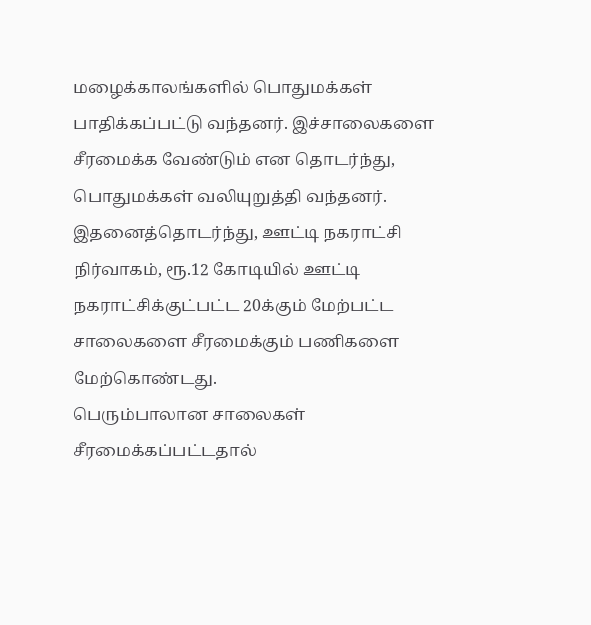மழைக்காலங்களில் பொதுமக்கள் பாதிக்கப்பட்டு வந்தனர். இச்சாலைகளை சீரமைக்க வேண்டும் என தொடர்ந்து, பொதுமக்கள் வலியுறுத்தி வந்தனர். இதனைத்தொடர்ந்து, ஊட்டி நகராட்சி நிர்வாகம், ரூ.12 கோடியில் ஊட்டி நகராட்சிக்குட்பட்ட 20க்கும் மேற்பட்ட சாலைகளை சீரமைக்கும் பணிகளை மேற்கொண்டது.
பெரும்பாலான சாலைகள் சீரமைக்கப்பட்டதால்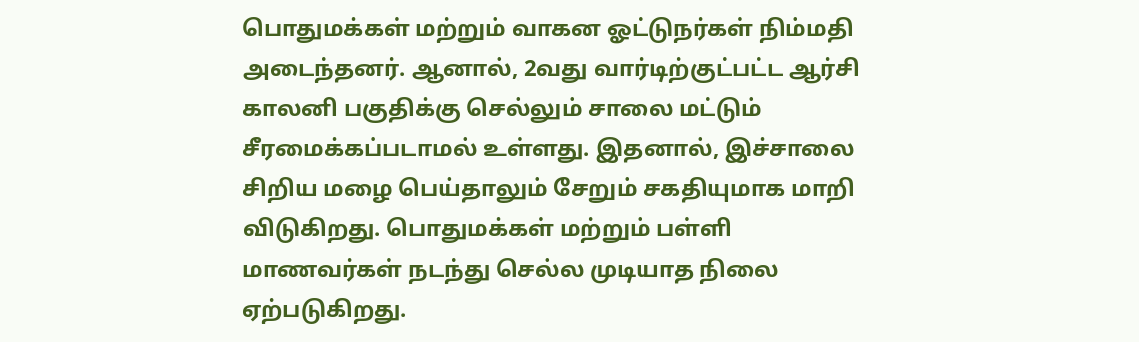பொதுமக்கள் மற்றும் வாகன ஓட்டுநர்கள் நிம்மதி அடைந்தனர். ஆனால், 2வது வார்டிற்குட்பட்ட ஆர்சி காலனி பகுதிக்கு செல்லும் சாலை மட்டும் சீரமைக்கப்படாமல் உள்ளது. இதனால், இச்சாலை சிறிய மழை பெய்தாலும் சேறும் சகதியுமாக மாறி விடுகிறது. பொதுமக்கள் மற்றும் பள்ளி மாணவர்கள் நடந்து செல்ல முடியாத நிலை ஏற்படுகிறது.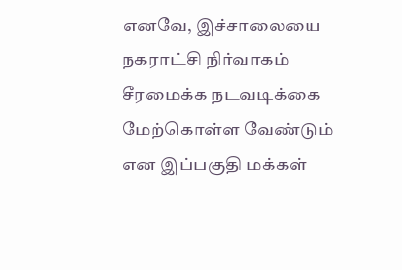எனவே, இச்சாலையை நகராட்சி நிர்வாகம் சீரமைக்க நடவடிக்கை மேற்கொள்ள வேண்டும் என இப்பகுதி மக்கள்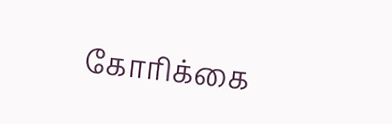கோரிக்கை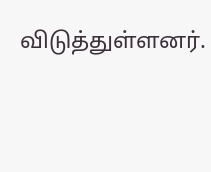விடுத்துள்ளனர்.